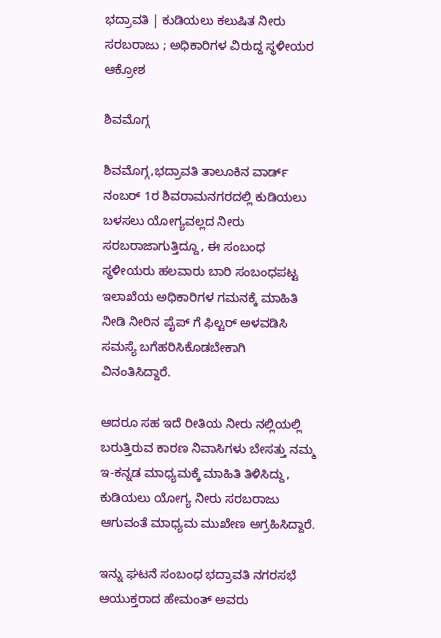ಭದ್ರಾವತಿ | ಕುಡಿಯಲು ಕಲುಷಿತ ನೀರು ಸರಬರಾಜು ; ಅಧಿಕಾರಿಗಳ ವಿರುದ್ದ ಸ್ಥಳೀಯರ ಆಕ್ರೋಶ

ಶಿವಮೊಗ್ಗ

ಶಿವಮೊಗ್ಗ,ಭದ್ರಾವತಿ ತಾಲೂಕಿನ ವಾರ್ಡ್ ನಂಬರ್ 1ರ ಶಿವರಾಮನಗರದಲ್ಲಿ ಕುಡಿಯಲು ಬಳಸಲು ಯೋಗ್ಯವಲ್ಲದ ನೀರು ಸರಬರಾಜಾಗುತ್ತಿದ್ದೂ, ಈ ಸಂಬಂಧ ಸ್ಥಳೀಯರು ಹಲವಾರು ಬಾರಿ ಸಂಬಂಧಪಟ್ಟ ಇಲಾಖೆಯ ಅಧಿಕಾರಿಗಳ ಗಮನಕ್ಕೆ ಮಾಹಿತಿ ನೀಡಿ ನೀರಿನ ಪೈಪ್ ಗೆ ಫಿಲ್ಟರ್ ಅಳವಡಿಸಿ ಸಮಸ್ಯೆ ಬಗೆಹರಿಸಿಕೊಡಬೇಕಾಗಿ ವಿನಂತಿಸಿದ್ದಾರೆ.

ಆದರೂ ಸಹ ಇದೆ ರೀತಿಯ ನೀರು ನಲ್ಲಿಯಲ್ಲಿ ಬರುತ್ತಿರುವ ಕಾರಣ ನಿವಾಸಿಗಳು ಬೇಸತ್ತು ನಮ್ಮ ಇ-ಕನ್ನಡ ಮಾಧ್ಯಮಕ್ಕೆ ಮಾಹಿತಿ ತಿಳಿಸಿದ್ದು, ಕುಡಿಯಲು ಯೋಗ್ಯ ನೀರು ಸರಬರಾಜು ಆಗುವಂತೆ ಮಾಧ್ಯಮ ಮುಖೇಣ ಅಗ್ರಹಿಸಿದ್ದಾರೆ.

ಇನ್ನು ಘಟನೆ ಸಂಬಂಧ ಭದ್ರಾವತಿ ನಗರಸಭೆ ಆಯುಕ್ತರಾದ ಹೇಮಂತ್ ಅವರು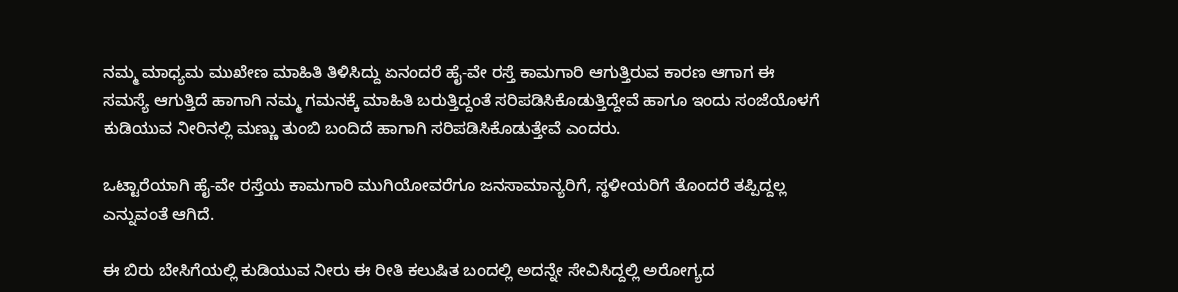ನಮ್ಮ ಮಾಧ್ಯಮ ಮುಖೇಣ ಮಾಹಿತಿ ತಿಳಿಸಿದ್ದು ಏನಂದರೆ ಹೈ-ವೇ ರಸ್ತೆ ಕಾಮಗಾರಿ ಆಗುತ್ತಿರುವ ಕಾರಣ ಆಗಾಗ ಈ ಸಮಸ್ಯೆ ಆಗುತ್ತಿದೆ ಹಾಗಾಗಿ ನಮ್ಮ ಗಮನಕ್ಕೆ ಮಾಹಿತಿ ಬರುತ್ತಿದ್ದಂತೆ ಸರಿಪಡಿಸಿಕೊಡುತ್ತಿದ್ದೇವೆ ಹಾಗೂ ಇಂದು ಸಂಜೆಯೊಳಗೆ ಕುಡಿಯುವ ನೀರಿನಲ್ಲಿ ಮಣ್ಣು ತುಂಬಿ ಬಂದಿದೆ ಹಾಗಾಗಿ ಸರಿಪಡಿಸಿಕೊಡುತ್ತೇವೆ ಎಂದರು.

ಒಟ್ಟಾರೆಯಾಗಿ ಹೈ-ವೇ ರಸ್ತೆಯ ಕಾಮಗಾರಿ ಮುಗಿಯೋವರೆಗೂ ಜನಸಾಮಾನ್ಯರಿಗೆ, ಸ್ಥಳೀಯರಿಗೆ ತೊಂದರೆ ತಪ್ಪಿದ್ದಲ್ಲ ಎನ್ನುವಂತೆ ಆಗಿದೆ.

ಈ ಬಿರು ಬೇಸಿಗೆಯಲ್ಲಿ ಕುಡಿಯುವ ನೀರು ಈ ರೀತಿ ಕಲುಷಿತ ಬಂದಲ್ಲಿ ಅದನ್ನೇ ಸೇವಿಸಿದ್ದಲ್ಲಿ ಅರೋಗ್ಯದ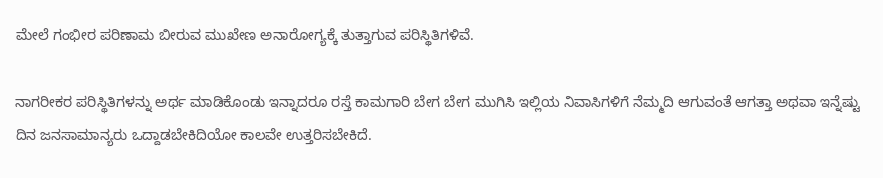ಮೇಲೆ ಗಂಭೀರ ಪರಿಣಾಮ ಬೀರುವ ಮುಖೇಣ ಅನಾರೋಗ್ಯಕ್ಕೆ ತುತ್ತಾಗುವ ಪರಿಸ್ಥಿತಿಗಳಿವೆ.

ನಾಗರೀಕರ ಪರಿಸ್ಥಿತಿಗಳನ್ನು ಅರ್ಥ ಮಾಡಿಕೊಂಡು ಇನ್ನಾದರೂ ರಸ್ತೆ ಕಾಮಗಾರಿ ಬೇಗ ಬೇಗ ಮುಗಿಸಿ ಇಲ್ಲಿಯ ನಿವಾಸಿಗಳಿಗೆ ನೆಮ್ಮದಿ ಆಗುವಂತೆ ಆಗತ್ತಾ ಅಥವಾ ಇನ್ನೆಷ್ಟು ದಿನ ಜನಸಾಮಾನ್ಯರು ಒದ್ದಾಡಬೇಕಿದಿಯೋ ಕಾಲವೇ ಉತ್ತರಿಸಬೇಕಿದೆ.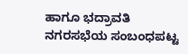ಹಾಗೂ ಭದ್ರಾವತಿ ನಗರಸಭೆಯ ಸಂಬಂಧಪಟ್ಟ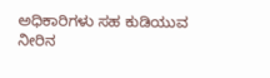ಅಧಿಕಾರಿಗಳು ಸಹ ಕುಡಿಯುವ ನೀರಿನ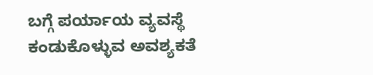ಬಗ್ಗೆ ಪರ್ಯಾಯ ವ್ಯವಸ್ಥೆ ಕಂಡುಕೊಳ್ಳುವ ಅವಶ್ಯಕತೆ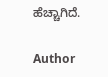ಹೆಚ್ಚಾಗಿದೆ.

Author